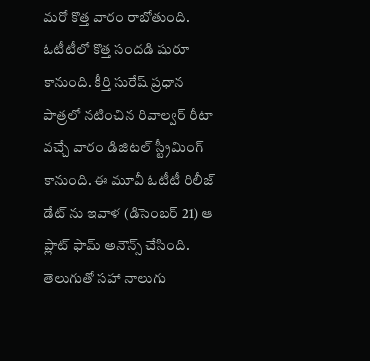మరో కొత్త వారం రాబోతుంది. ఓటీటీలో కొత్త సందడి షురూ కానుంది. కీర్తి సురేష్ ప్రధాన పాత్రలో నటించిన రివాల్వర్ రీటా వచ్చే వారం డిజిటల్ స్ట్రీమింగ్ కానుంది. ఈ మూవీ ఓటీటీ రిలీజ్ డేట్ ను ఇవాళ (డిసెంబర్ 21) ఆ ప్లాట్ ఫామ్ అనౌన్స్ చేసింది. తెలుగుతో సహా నాలుగు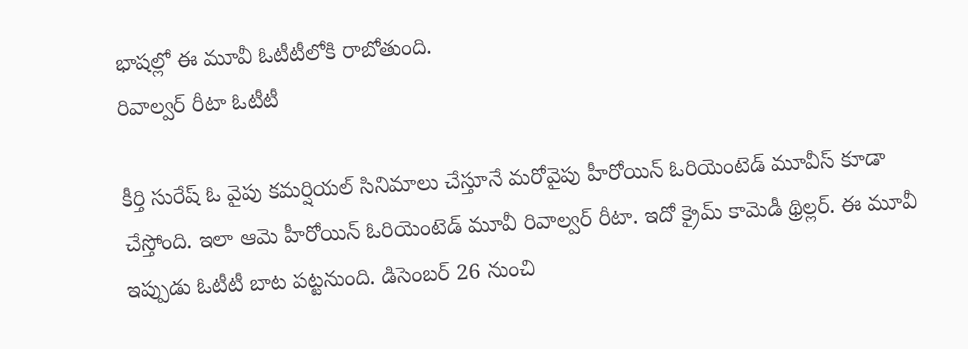భాషల్లో ఈ మూవీ ఓటీటీలోకి రాబోతుంది.
రివాల్వర్ రీటా ఓటీటీ

కీర్తి సురేష్ ఓ వైపు కమర్షియల్ సినిమాలు చేస్తూనే మరోవైపు హీరోయిన్ ఓరియెంటెడ్ మూవీస్ కూడా చేస్తోంది. ఇలా ఆమె హీరోయిన్ ఓరియెంటెడ్ మూవీ రివాల్వర్ రీటా. ఇదో క్రైమ్ కామెడీ థ్రిల్లర్. ఈ మూవీ ఇప్పుడు ఓటీటీ బాట పట్టనుంది. డిసెంబర్ 26 నుంచి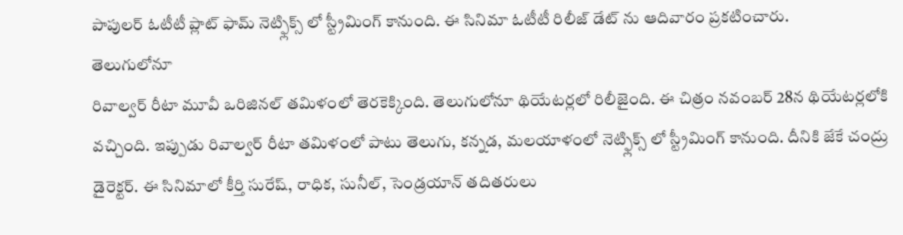పాపులర్ ఓటీటీ ప్లాట్ ఫామ్ నెట్ఫ్లిక్స్ లో స్ట్రీమింగ్ కానుంది. ఈ సినిమా ఓటీటీ రిలీజ్ డేట్ ను ఆదివారం ప్రకటించారు.
తెలుగులోనూ
రివాల్వర్ రీటా మూవీ ఒరిజినల్ తమిళంలో తెరకెక్కింది. తెలుగులోనూ థియేటర్లలో రిలీజైంది. ఈ చిత్రం నవంబర్ 28న థియేటర్లలోకి వచ్చింది. ఇప్పుడు రివాల్వర్ రీటా తమిళంలో పాటు తెలుగు, కన్నడ, మలయాళంలో నెట్ఫ్లిక్స్ లో స్ట్రీమింగ్ కానుంది. దీనికి జేకే చంద్రు డైరెక్టర్. ఈ సినిమాలో కీర్తి సురేష్, రాధిక, సునీల్, సెండ్రయాన్ తదితరులు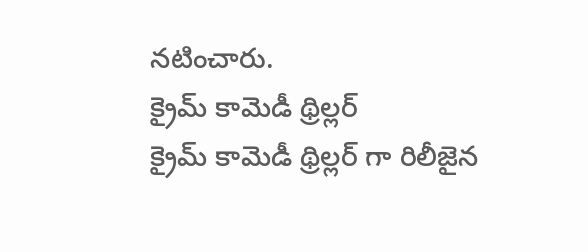నటించారు.
క్రైమ్ కామెడీ థ్రిల్లర్
క్రైమ్ కామెడీ థ్రిల్లర్ గా రిలీజైన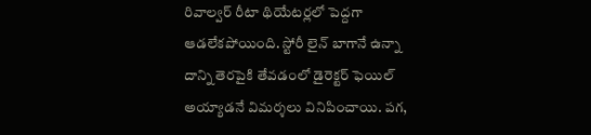రివాల్వర్ రీటా థియేటర్లలో పెద్దగా ఆడలేకపోయింది. స్టోరీ లైన్ బాగానే ఉన్నా దాన్ని తెరపైకి తేవడంలో డైరెక్టర్ ఫెయిల్ అయ్యాడనే విమర్శలు వినిపించాయి. పగ,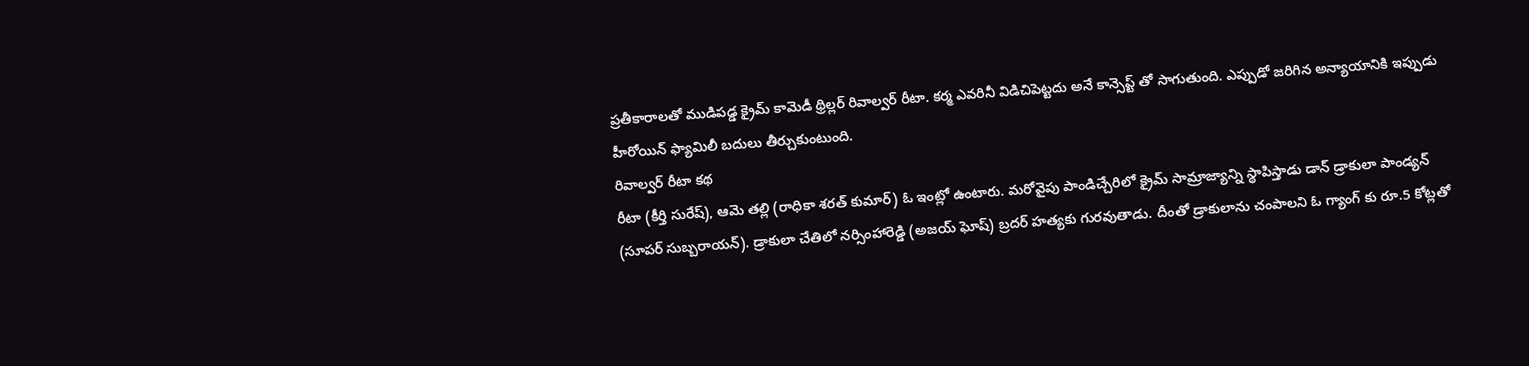ప్రతీకారాలతో ముడిపడ్డ క్రైమ్ కామెడీ థ్రిల్లర్ రివాల్వర్ రీటా. కర్మ ఎవరినీ విడిచిపెట్టదు అనే కాన్సెప్ట్ తో సాగుతుంది. ఎప్పుడో జరిగిన అన్యాయానికి ఇప్పుడు హీరోయిన్ ఫ్యామిలీ బదులు తీర్చుకుంటుంది.
రివాల్వర్ రీటా కథ
రీటా (కీర్తి సురేష్), ఆమె తల్లి (రాధికా శరత్ కుమార్) ఓ ఇంట్లో ఉంటారు. మరోవైపు పాండిచ్చేరిలో క్రైమ్ సామ్రాజ్యాన్ని స్థాపిస్తాడు డాన్ డ్రాకులా పాండ్యన్ (సూపర్ సుబ్బరాయన్). డ్రాకులా చేతిలో నర్సింహారెడ్డి (అజయ్ ఘోష్) బ్రదర్ హత్యకు గురవుతాడు. దీంతో డ్రాకులాను చంపాలని ఓ గ్యాంగ్ కు రూ.5 కోట్లతో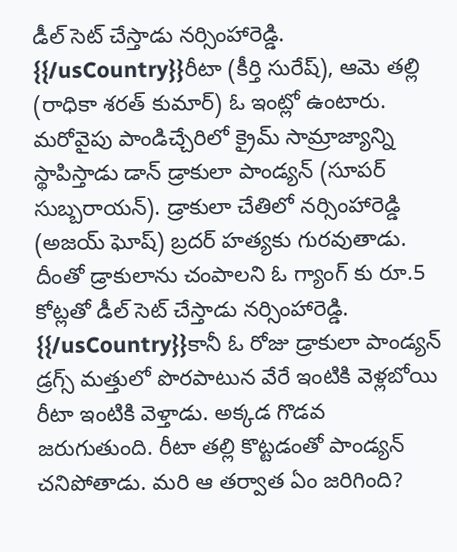డీల్ సెట్ చేస్తాడు నర్సింహారెడ్డి.
{{/usCountry}}రీటా (కీర్తి సురేష్), ఆమె తల్లి (రాధికా శరత్ కుమార్) ఓ ఇంట్లో ఉంటారు. మరోవైపు పాండిచ్చేరిలో క్రైమ్ సామ్రాజ్యాన్ని స్థాపిస్తాడు డాన్ డ్రాకులా పాండ్యన్ (సూపర్ సుబ్బరాయన్). డ్రాకులా చేతిలో నర్సింహారెడ్డి (అజయ్ ఘోష్) బ్రదర్ హత్యకు గురవుతాడు. దీంతో డ్రాకులాను చంపాలని ఓ గ్యాంగ్ కు రూ.5 కోట్లతో డీల్ సెట్ చేస్తాడు నర్సింహారెడ్డి.
{{/usCountry}}కానీ ఓ రోజు డ్రాకులా పాండ్యన్ డ్రగ్స్ మత్తులో పొరపాటున వేరే ఇంటికి వెళ్లబోయి రీటా ఇంటికి వెళ్తాడు. అక్కడ గొడవ జరుగుతుంది. రీటా తల్లి కొట్టడంతో పాండ్యన్ చనిపోతాడు. మరి ఆ తర్వాత ఏం జరిగింది?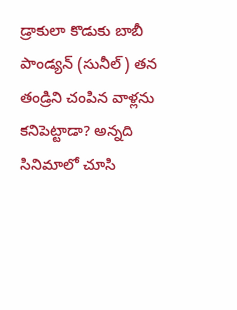డ్రాకులా కొడుకు బాబీ పాండ్యన్ (సునీల్) తన తండ్రిని చంపిన వాళ్లను కనిపెట్టాడా? అన్నది సినిమాలో చూసి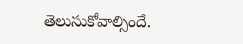తెలుసుకోవాల్సిందే.